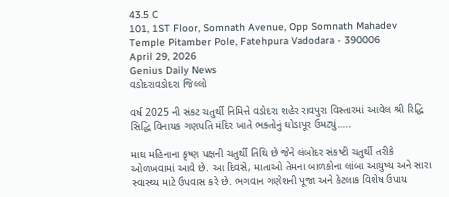43.5 C
101, 1ST Floor, Somnath Avenue, Opp Somnath Mahadev Temple Pitamber Pole, Fatehpura Vadodara - 390006
April 29, 2026
Genius Daily News
વડોદરાવડોદરા જિલ્લો

વર્ષ 2025 ની સંકટ ચતુર્થી નિમિત્તે વડોદરા શહેર રાવપુરા વિસ્તારમાં આવેલ શ્રી રિદ્ધિ સિદ્ધિ વિનાયક ગણપતિ મંદિર ખાતે ભક્તોનું ઘોડાપૂર ઉમટ્યું…..

માઘ મહિનાના કૃષ્ણ પક્ષની ચતુર્થી તિથિ છે જેને લંબોદર સંકષ્ટી ચતુર્થી તરીકે ઓળખવામાં આવે છે. આ દિવસે, માતાઓ તેમના બાળકોના લાંબા આયુષ્ય અને સારા સ્વાસ્થ્ય માટે ઉપવાસ કરે છે. ભગવાન ગણેશની પૂજા અને કેટલાક વિશેષ ઉપાય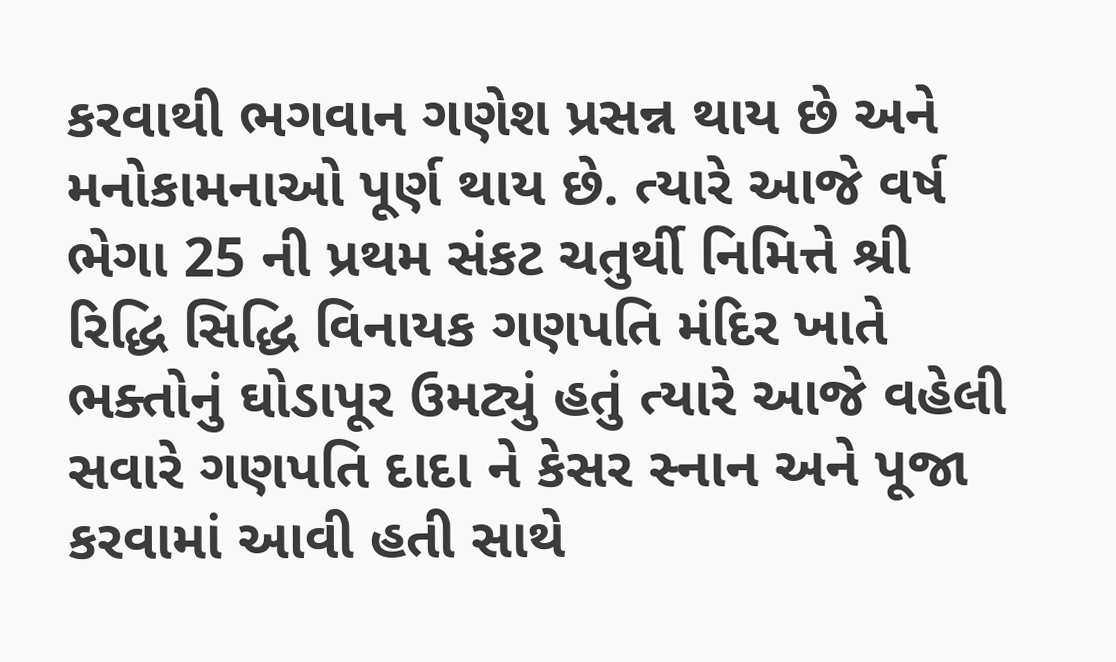કરવાથી ભગવાન ગણેશ પ્રસન્ન થાય છે અને મનોકામનાઓ પૂર્ણ થાય છે. ત્યારે આજે વર્ષ ભેગા 25 ની પ્રથમ સંકટ ચતુર્થી નિમિત્તે શ્રી રિદ્ધિ સિદ્ધિ વિનાયક ગણપતિ મંદિર ખાતે ભક્તોનું ઘોડાપૂર ઉમટ્યું હતું ત્યારે આજે વહેલી સવારે ગણપતિ દાદા ને કેસર સ્નાન અને પૂજા કરવામાં આવી હતી સાથે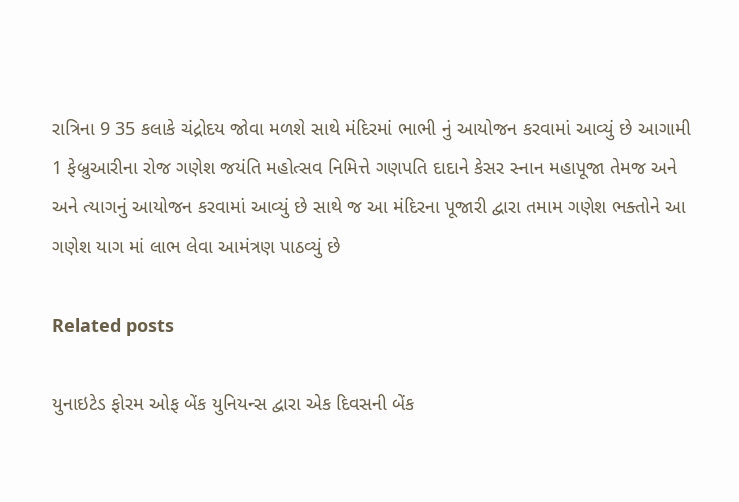રાત્રિના 9 35 કલાકે ચંદ્રોદય જોવા મળશે સાથે મંદિરમાં ભાભી નું આયોજન કરવામાં આવ્યું છે આગામી 1 ફેબ્રુઆરીના રોજ ગણેશ જયંતિ મહોત્સવ નિમિત્તે ગણપતિ દાદાને કેસર સ્નાન મહાપૂજા તેમજ અને અને ત્યાગનું આયોજન કરવામાં આવ્યું છે સાથે જ આ મંદિરના પૂજારી દ્વારા તમામ ગણેશ ભક્તોને આ ગણેશ યાગ માં લાભ લેવા આમંત્રણ પાઠવ્યું છે

Related posts

યુનાઇટેડ ફોરમ ઓફ બેંક યુનિયન્સ દ્વારા એક દિવસની બેંક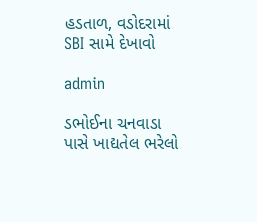હડતાળ, વડોદરામાં SBI સામે દેખાવો

admin

ડભોઈના ચનવાડા પાસે ખાદ્યતેલ ભરેલો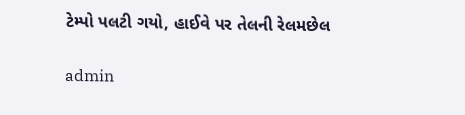ટેમ્પો પલટી ગયો, હાઈવે પર તેલની રેલમછેલ

admin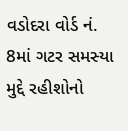વડોદરા વોર્ડ નં. 8માં ગટર સમસ્યા મુદ્દે રહીશોનો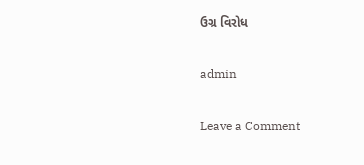ઉગ્ર વિરોધ

admin

Leave a Comment